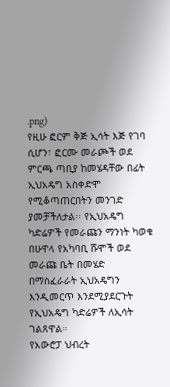.png)
የዚሁ ፎርም ቅጅ ኢሳት እጅ የገባ ሲሆን፣ ፎርሙ መራጮች ወደ ምርጫ ጣቢያ ከመሄዳቸው በፊት ኢህአዴግ አስቀድሞ የሚቆጣጠርበትን መንገድ ያመቻችለታል፡፡ የኢህአዴግ ካድሬዎች የመራጩን ማንነት ካወቁ በሁዋላ የአካባቢ ሹሞች ወደ መራጩ ቤት በመሄድ በማስፈራራት ኢህአዴግን እንዲመርጥ እንደሚያደርጉት የኢህአዴግ ካድሬዎች ለኢሳት ገልጸዋል።
የአውሮፓ ህብረት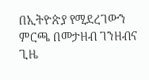በኢትዮጵያ የሚደረገውን ምርጫ በመታዘብ ገንዘብና ጊዜ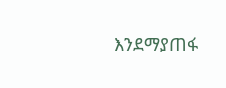እንደማያጠፋ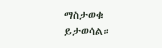ማስታወቁ ይታወሳል።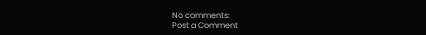No comments:
Post a Comment